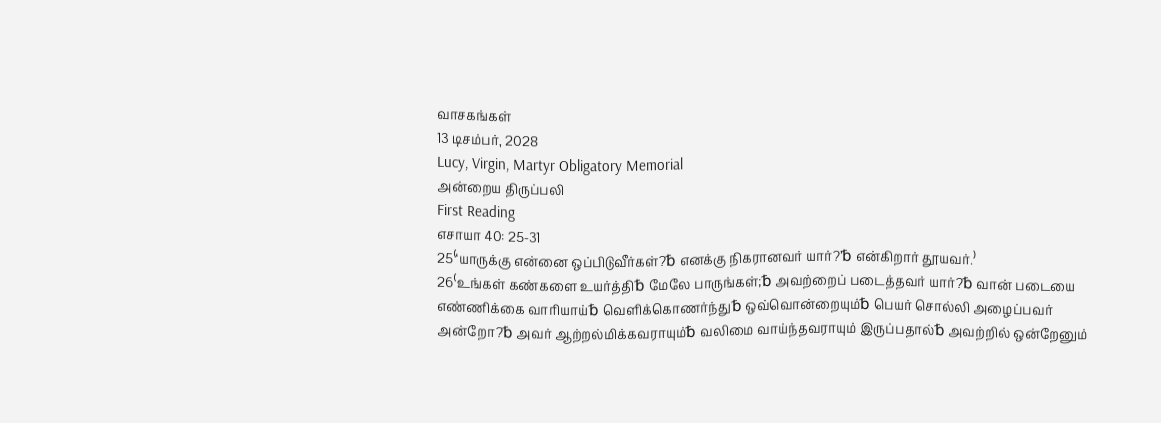வாசகங்கள்
13 டிசம்பர், 2028
Lucy, Virgin, Martyr Obligatory Memorial
அன்றைய திருப்பலி
First Reading
எசாயா 40: 25-31
25⁽‘யாருக்கு என்னை ஒப்பிடுவீர்கள்?␢ எனக்கு நிகரானவர் யார்?’␢ என்கிறார் தூயவர்.⁾
26⁽உங்கள் கண்களை உயர்த்தி␢ மேலே பாருங்கள்;␢ அவற்றைப் படைத்தவர் யார்?␢ வான் படையை எண்ணிக்கை வாரியாய்␢ வெளிக்கொணர்ந்து␢ ஒவ்வொன்றையும்␢ பெயர் சொல்லி அழைப்பவர் அன்றோ?␢ அவர் ஆற்றல்மிக்கவராயும்␢ வலிமை வாய்ந்தவராயும் இருப்பதால்␢ அவற்றில் ஒன்றேனும்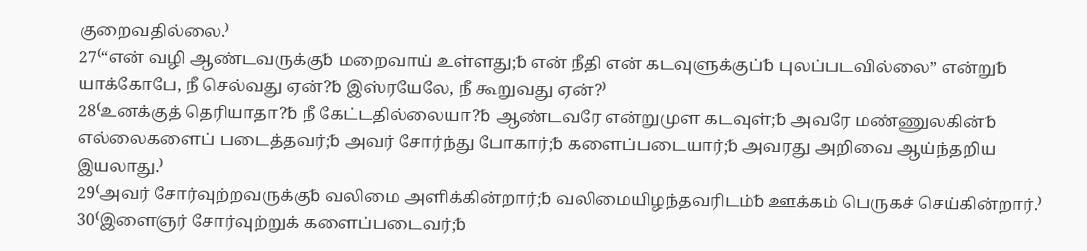குறைவதில்லை.⁾
27⁽“என் வழி ஆண்டவருக்கு␢ மறைவாய் உள்ளது;␢ என் நீதி என் கடவுளுக்குப்␢ புலப்படவில்லை” என்று␢ யாக்கோபே, நீ செல்வது ஏன்?␢ இஸ்ரயேலே, நீ கூறுவது ஏன்?⁾
28⁽உனக்குத் தெரியாதா?␢ நீ கேட்டதில்லையா?␢ ஆண்டவரே என்றுமுள கடவுள்;␢ அவரே மண்ணுலகின்␢ எல்லைகளைப் படைத்தவர்;␢ அவர் சோர்ந்து போகார்;␢ களைப்படையார்;␢ அவரது அறிவை ஆய்ந்தறிய இயலாது.⁾
29⁽அவர் சோர்வுற்றவருக்கு␢ வலிமை அளிக்கின்றார்;␢ வலிமையிழந்தவரிடம்␢ ஊக்கம் பெருகச் செய்கின்றார்.⁾
30⁽இளைஞர் சோர்வுற்றுக் களைப்படைவர்;␢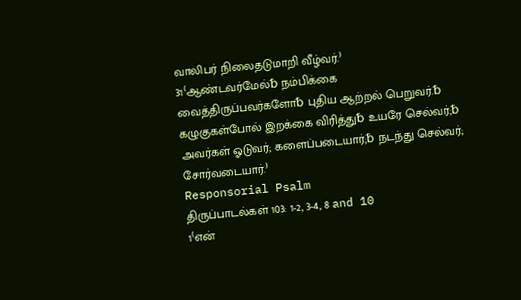வாலிபர் நிலைதடுமாறி வீழ்வர்.⁾
31⁽ஆண்டவர்மேல்␢ நம்பிக்கை வைத்திருப்பவர்களோ␢ புதிய ஆற்றல் பெறுவர்.␢ கழுகுகள்போல் இறக்கை விரித்து␢ உயரே செல்வர்;␢ அவர்கள் ஓடுவர்; களைப்படையார்;␢ நடந்து செல்வர்; சோர்வடையார்.⁾
Responsorial Psalm
திருப்பாடல்கள் 103: 1-2, 3-4, 8 and 10
1⁽என்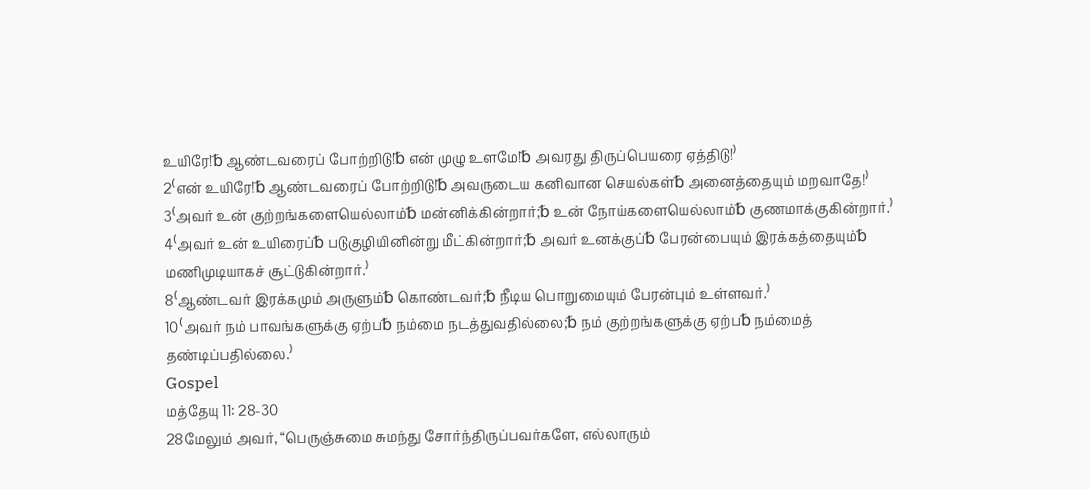உயிரே!␢ ஆண்டவரைப் போற்றிடு!␢ என் முழு உளமே!␢ அவரது திருப்பெயரை ஏத்திடு!⁾
2⁽என் உயிரே!␢ ஆண்டவரைப் போற்றிடு!␢ அவருடைய கனிவான செயல்கள்␢ அனைத்தையும் மறவாதே!⁾
3⁽அவர் உன் குற்றங்களையெல்லாம்␢ மன்னிக்கின்றார்;␢ உன் நோய்களையெல்லாம்␢ குணமாக்குகின்றார்.⁾
4⁽அவர் உன் உயிரைப்␢ படுகுழியினின்று மீட்கின்றார்;␢ அவர் உனக்குப்␢ பேரன்பையும் இரக்கத்தையும்␢ மணிமுடியாகச் சூட்டுகின்றார்.⁾
8⁽ஆண்டவர் இரக்கமும் அருளும்␢ கொண்டவர்;␢ நீடிய பொறுமையும் பேரன்பும் உள்ளவர்.⁾
10⁽அவர் நம் பாவங்களுக்கு ஏற்ப␢ நம்மை நடத்துவதில்லை;␢ நம் குற்றங்களுக்கு ஏற்ப␢ நம்மைத் தண்டிப்பதில்லை.⁾
Gospel
மத்தேயு 11: 28-30
28மேலும் அவர், “பெருஞ்சுமை சுமந்து சோர்ந்திருப்பவர்களே, எல்லாரும்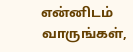என்னிடம் வாருங்கள்,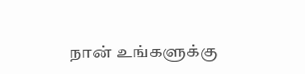நான் உங்களுக்கு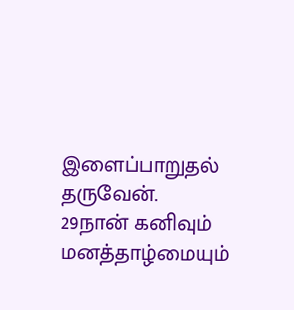இளைப்பாறுதல் தருவேன்.
29நான் கனிவும் மனத்தாழ்மையும்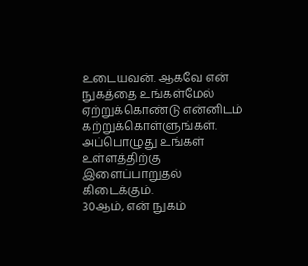உடையவன். ஆகவே என் நுகத்தை உங்கள்மேல் ஏற்றுக்கொண்டு என்னிடம் கற்றுக்கொள்ளுங்கள். அப்பொழுது உங்கள் உள்ளத்திற்கு இளைப்பாறுதல் கிடைக்கும்.
30ஆம், என் நுகம்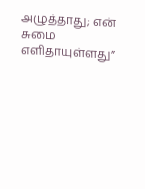அழுத்தாது; என் சுமை எளிதாயுள்ளது”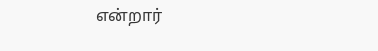என்றார்